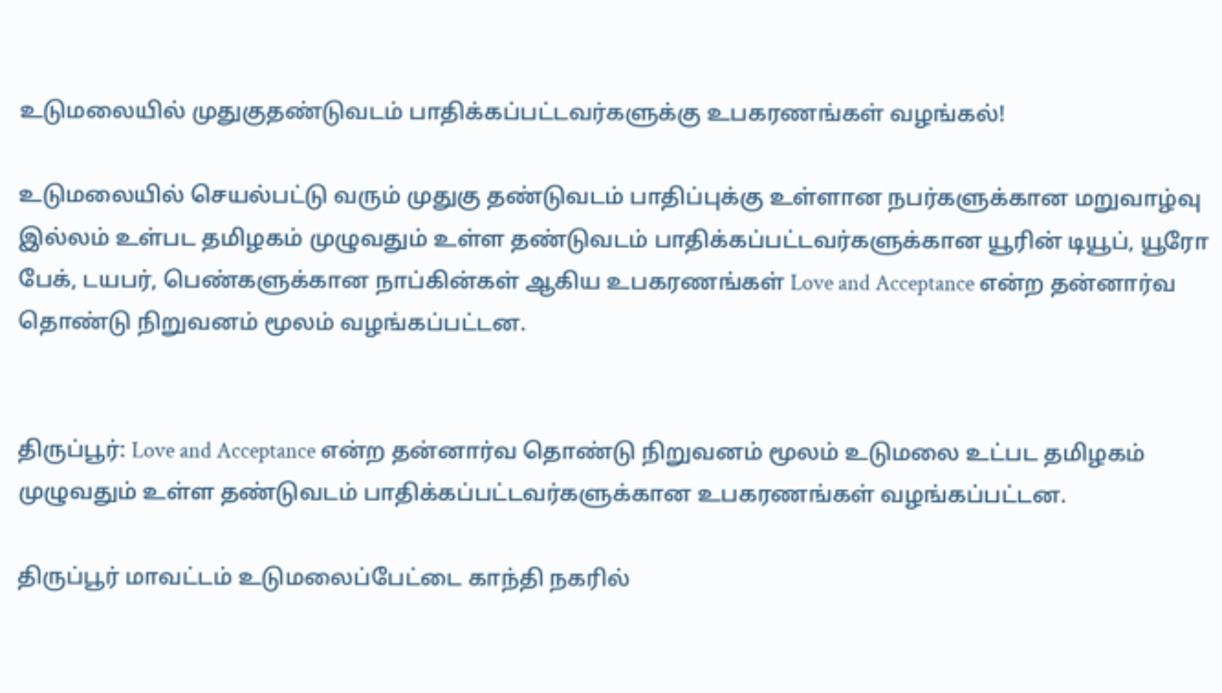உடுமலையில் முதுகுதண்டுவடம் பாதிக்கப்பட்டவர்களுக்கு உபகரணங்கள் வழங்கல்!

உடுமலையில் செயல்பட்டு வரும் முதுகு தண்டுவடம் பாதிப்புக்கு உள்ளான நபர்களுக்கான மறுவாழ்வு இல்லம் உள்பட தமிழகம் முழுவதும் உள்ள தண்டுவடம் பாதிக்கப்பட்டவர்களுக்கான யூரின் டியூப், யூரோ பேக், டயபர், பெண்களுக்கான நாப்கின்கள் ஆகிய உபகரணங்கள் Love and Acceptance என்ற தன்னார்வ தொண்டு நிறுவனம் மூலம் வழங்கப்பட்டன.


திருப்பூர்: Love and Acceptance என்ற தன்னார்வ தொண்டு நிறுவனம் மூலம் உடுமலை உட்பட தமிழகம் முழுவதும் உள்ள தண்டுவடம் பாதிக்கப்பட்டவர்களுக்கான உபகரணங்கள் வழங்கப்பட்டன.

திருப்பூர் மாவட்டம் உடுமலைப்பேட்டை காந்தி நகரில்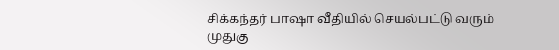சிக்கந்தர் பாஷா வீதியில் செயல்பட்டு வரும் முதுகு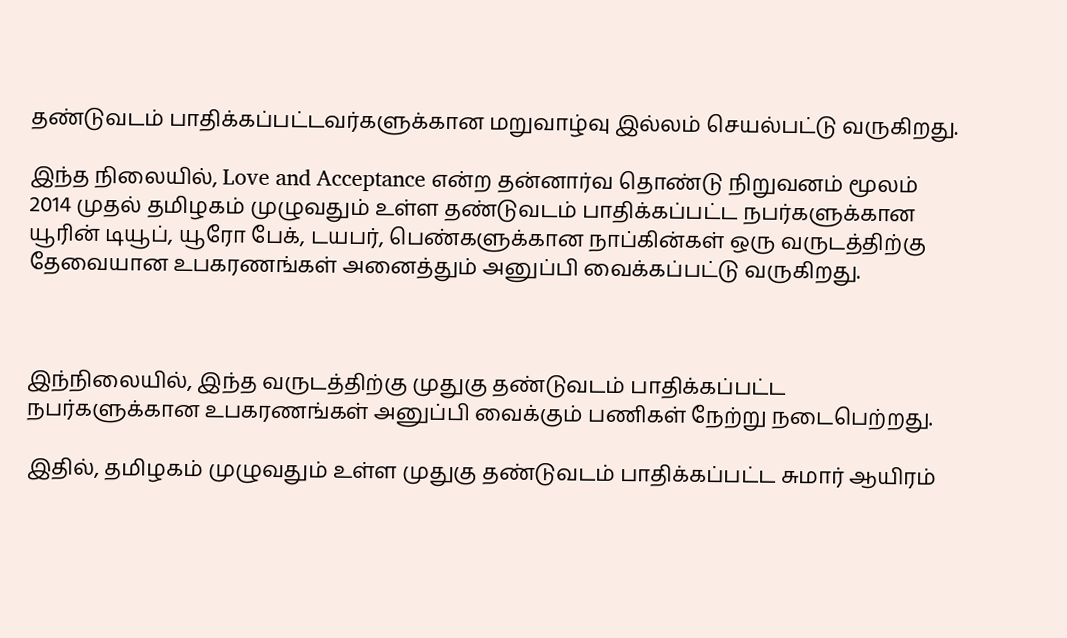தண்டுவடம் பாதிக்கப்பட்டவர்களுக்கான மறுவாழ்வு இல்லம் செயல்பட்டு வருகிறது.

இந்த நிலையில், Love and Acceptance என்ற தன்னார்வ தொண்டு நிறுவனம் மூலம் 2014 முதல் தமிழகம் முழுவதும் உள்ள தண்டுவடம் பாதிக்கப்பட்ட நபர்களுக்கான யூரின் டியூப், யூரோ பேக், டயபர், பெண்களுக்கான நாப்கின்கள் ஒரு வருடத்திற்கு தேவையான உபகரணங்கள் அனைத்தும் அனுப்பி வைக்கப்பட்டு வருகிறது.



இந்நிலையில், இந்த வருடத்திற்கு முதுகு தண்டுவடம் பாதிக்கப்பட்ட நபர்களுக்கான உபகரணங்கள் அனுப்பி வைக்கும் பணிகள் நேற்று நடைபெற்றது.

இதில், தமிழகம் முழுவதும் உள்ள முதுகு தண்டுவடம் பாதிக்கப்பட்ட சுமார் ஆயிரம்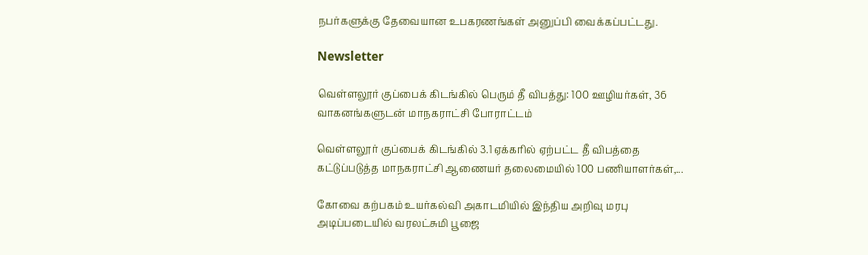நபர்களுக்கு தேவையான உபகரணங்கள் அனுப்பி வைக்கப்பட்டது.

Newsletter

வெள்ளலூர் குப்பைக் கிடங்கில் பெரும் தீ விபத்து: 100 ஊழியர்கள், 36 வாகனங்களுடன் மாநகராட்சி போராட்டம்

வெள்ளலூர் குப்பைக் கிடங்கில் 3.1 ஏக்கரில் ஏற்பட்ட தீ விபத்தை கட்டுப்படுத்த மாநகராட்சி ஆணையர் தலைமையில் 100 பணியாளர்கள்,...

கோவை கற்பகம் உயர்கல்வி அகாடமியில் இந்திய அறிவு மரபு அடிப்படையில் வரலட்சுமி பூஜை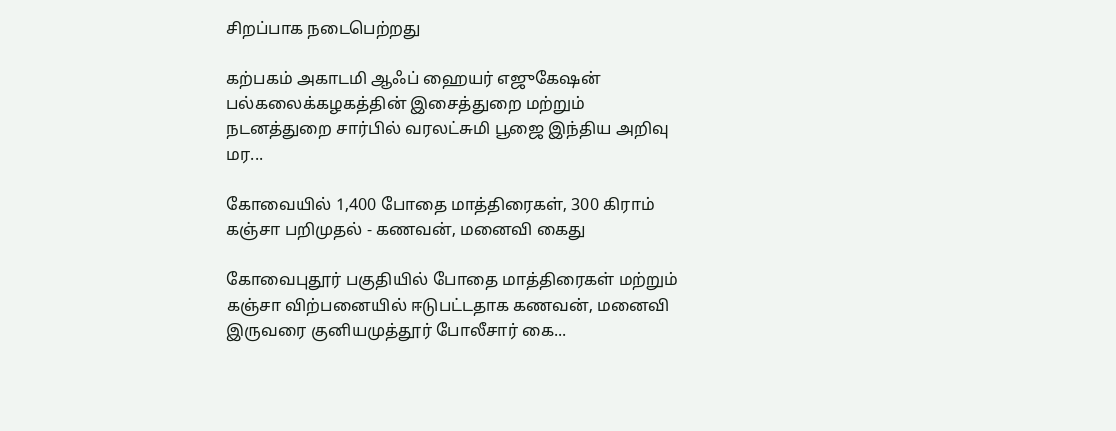சிறப்பாக நடைபெற்றது

கற்பகம் அகாடமி ஆஃப் ஹையர் எஜுகேஷன் பல்கலைக்கழகத்தின் இசைத்துறை மற்றும் நடனத்துறை சார்பில் வரலட்சுமி பூஜை இந்திய அறிவு மர...

கோவையில் 1,400 போதை மாத்திரைகள், 300 கிராம் கஞ்சா பறிமுதல் - கணவன், மனைவி கைது

கோவைபுதூர் பகுதியில் போதை மாத்திரைகள் மற்றும் கஞ்சா விற்பனையில் ஈடுபட்டதாக கணவன், மனைவி இருவரை குனியமுத்தூர் போலீசார் கை...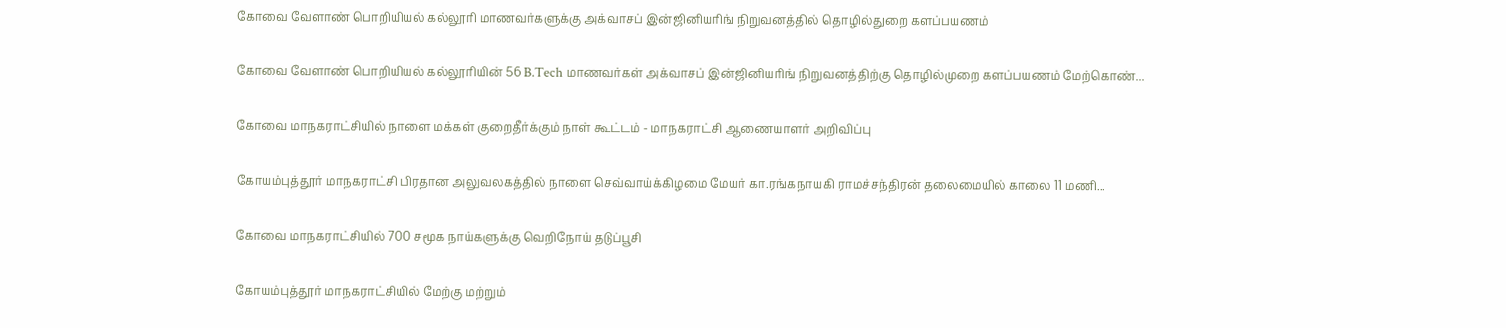கோவை வேளாண் பொறியியல் கல்லூரி மாணவர்களுக்கு அக்வாசப் இன்ஜினியரிங் நிறுவனத்தில் தொழில்துறை களப்பயணம்

கோவை வேளாண் பொறியியல் கல்லூரியின் 56 B.Tech மாணவர்கள் அக்வாசப் இன்ஜினியரிங் நிறுவனத்திற்கு தொழில்முறை களப்பயணம் மேற்கொண்...

கோவை மாநகராட்சியில் நாளை மக்கள் குறைதீர்க்கும் நாள் கூட்டம் - மாநகராட்சி ஆணையாளர் அறிவிப்பு

கோயம்புத்தூர் மாநகராட்சி பிரதான அலுவலகத்தில் நாளை செவ்வாய்க்கிழமை மேயர் கா.ரங்கநாயகி ராமச்சந்திரன் தலைமையில் காலை 11 மணி...

கோவை மாநகராட்சியில் 700 சமூக நாய்களுக்கு வெறிநோய் தடுப்பூசி

கோயம்புத்தூர் மாநகராட்சியில் மேற்கு மற்றும்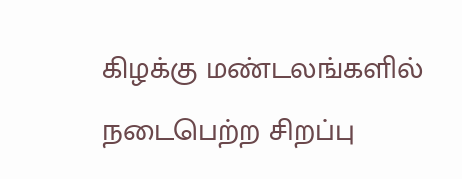கிழக்கு மண்டலங்களில் நடைபெற்ற சிறப்பு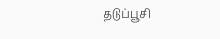தடுப்பூசி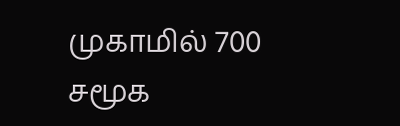முகாமில் 700 சமூக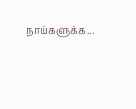நாய்களுக்க...